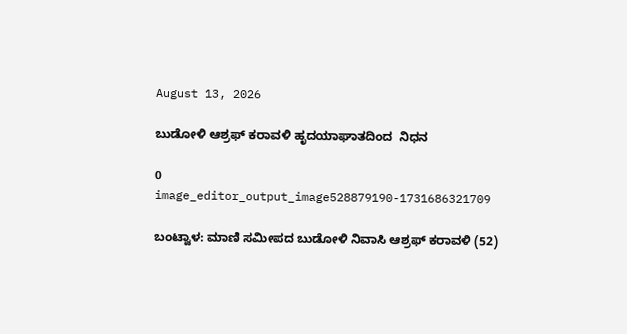August 13, 2026

ಬುಡೋಳಿ ಆಶ್ರಫ್ ಕರಾವಳಿ ಹೃದಯಾಘಾತದಿಂದ  ನಿಧನ

0
image_editor_output_image528879190-1731686321709

ಬಂಟ್ವಾಳ: ಮಾಣಿ ಸಮೀಪದ ಬುಡೋಳಿ ನಿವಾಸಿ ಆಶ್ರಫ್ ಕರಾವಳಿ (52)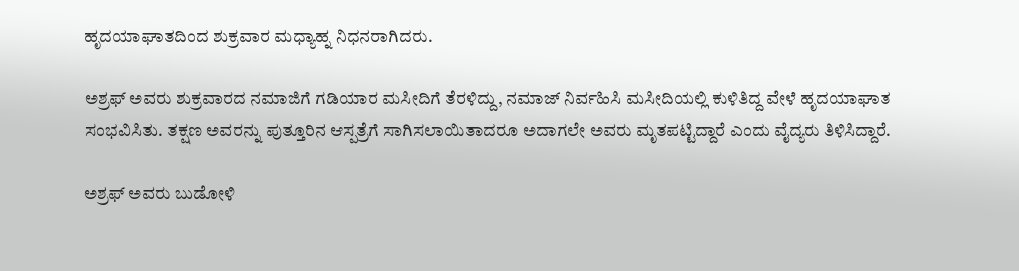ಹೃದಯಾಘಾತದಿಂದ ಶುಕ್ರವಾರ ಮಧ್ಯಾಹ್ನ ನಿಧನರಾಗಿದರು.

ಅಶ್ರಫ್ ಅವರು ಶುಕ್ರವಾರದ ನಮಾಜಿಗೆ ಗಡಿಯಾರ ಮಸೀದಿಗೆ ತೆರಳಿದ್ದು, ನಮಾಜ್ ನಿರ್ವಹಿಸಿ ಮಸೀದಿಯಲ್ಲಿ ಕುಳಿತಿದ್ದ ವೇಳೆ ಹೃದಯಾಘಾತ ಸಂಭವಿಸಿತು. ತಕ್ಷಣ ಅವರನ್ನು ಪುತ್ತೂರಿನ ಆಸ್ಪತ್ರೆಗೆ ಸಾಗಿಸಲಾಯಿತಾದರೂ ಅದಾಗಲೇ ಅವರು ಮೃತಪಟ್ಟಿದ್ದಾರೆ ಎಂದು ವೈದ್ಯರು ತಿಳಿಸಿದ್ದಾರೆ.

ಅಶ್ರಫ್ ಅವರು ಬುಡೋಳಿ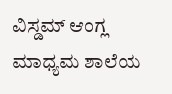ವಿಸ್ಡಮ್ ಆಂಗ್ಲ ಮಾಧ್ಯಮ ಶಾಲೆಯ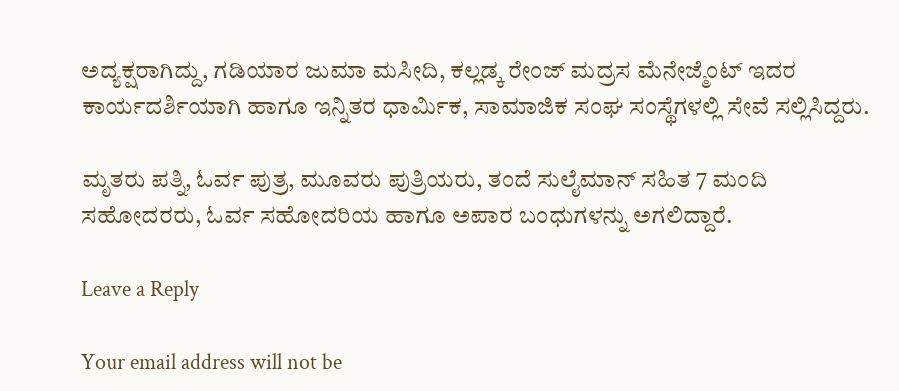ಅದ್ಯಕ್ಷರಾಗಿದ್ದು, ಗಡಿಯಾರ ಜುಮಾ ಮಸೀದಿ, ಕಲ್ಲಡ್ಕ ರೇಂಜ್ ಮದ್ರಸ ಮೆನೇಜ್ಮೆಂಟ್ ಇದರ ಕಾರ್ಯದರ್ಶಿಯಾಗಿ ಹಾಗೂ ಇನ್ನಿತರ ಧಾರ್ಮಿಕ, ಸಾಮಾಜಿಕ ಸಂಘ ಸಂಸ್ಥೆಗಳಲ್ಲಿ ಸೇವೆ ಸಲ್ಲಿಸಿದ್ದರು.

ಮೃತರು ಪತ್ನಿ, ಓರ್ವ ಪುತ್ರ, ಮೂವರು ಪುತ್ರಿಯರು, ತಂದೆ ಸುಲೈಮಾನ್ ಸಹಿತ 7 ಮಂದಿ ಸಹೋದರರು, ಓರ್ವ ಸಹೋದರಿಯ ಹಾಗೂ ಅಪಾರ ಬಂಧುಗಳನ್ನು ಅಗಲಿದ್ದಾರೆ.

Leave a Reply

Your email address will not be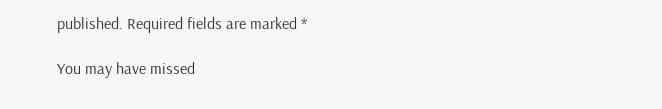published. Required fields are marked *

You may have missed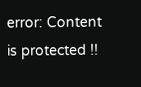error: Content is protected !!